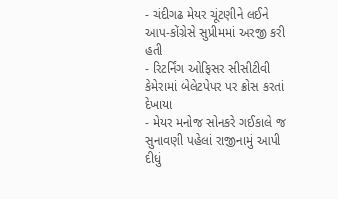- ચંદીગઢ મેયર ચૂંટણીને લઈને આપ-કોંગ્રેસે સુપ્રીમમાં અરજી કરી હતી
- રિટર્નિંગ ઓફિસર સીસીટીવી કેમેરામાં બેલેટપેપર પર ક્રોસ કરતાં દેખાયા
- મેયર મનોજ સોનકરે ગઈકાલે જ સુનાવણી પહેલાં રાજીનામું આપી દીધું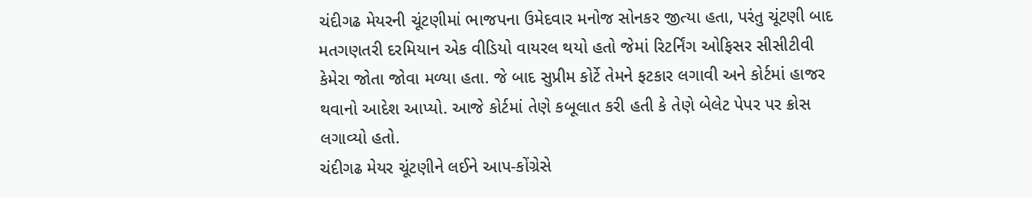ચંદીગઢ મેયરની ચૂંટણીમાં ભાજપના ઉમેદવાર મનોજ સોનકર જીત્યા હતા, પરંતુ ચૂંટણી બાદ મતગણતરી દરમિયાન એક વીડિયો વાયરલ થયો હતો જેમાં રિટર્નિંગ ઓફિસર સીસીટીવી કેમેરા જોતા જોવા મળ્યા હતા. જે બાદ સુપ્રીમ કોર્ટે તેમને ફટકાર લગાવી અને કોર્ટમાં હાજર થવાનો આદેશ આપ્યો. આજે કોર્ટમાં તેણે કબૂલાત કરી હતી કે તેણે બેલેટ પેપર પર ક્રોસ લગાવ્યો હતો.
ચંદીગઢ મેયર ચૂંટણીને લઈને આપ-કોંગ્રેસે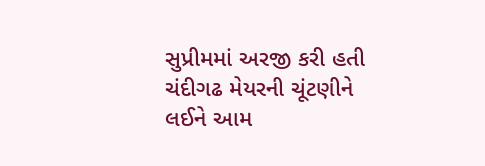સુપ્રીમમાં અરજી કરી હતી
ચંદીગઢ મેયરની ચૂંટણીને લઈને આમ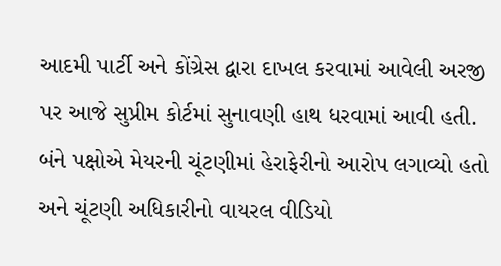આદમી પાર્ટી અને કોંગ્રેસ દ્વારા દાખલ કરવામાં આવેલી અરજી પર આજે સુપ્રીમ કોર્ટમાં સુનાવણી હાથ ધરવામાં આવી હતી. બંને પક્ષોએ મેયરની ચૂંટણીમાં હેરાફેરીનો આરોપ લગાવ્યો હતો અને ચૂંટણી અધિકારીનો વાયરલ વીડિયો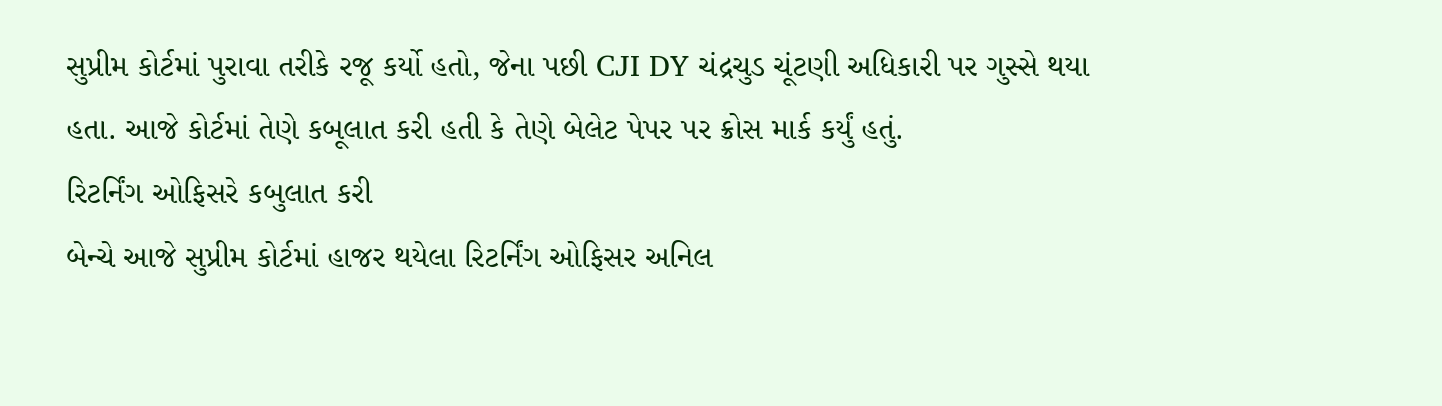સુપ્રીમ કોર્ટમાં પુરાવા તરીકે રજૂ કર્યો હતો, જેના પછી CJI DY ચંદ્રચુડ ચૂંટણી અધિકારી પર ગુસ્સે થયા હતા. આજે કોર્ટમાં તેણે કબૂલાત કરી હતી કે તેણે બેલેટ પેપર પર ક્રોસ માર્ક કર્યું હતું.
રિટર્નિંગ ઓફિસરે કબુલાત કરી
બેન્ચે આજે સુપ્રીમ કોર્ટમાં હાજર થયેલા રિટર્નિંગ ઓફિસર અનિલ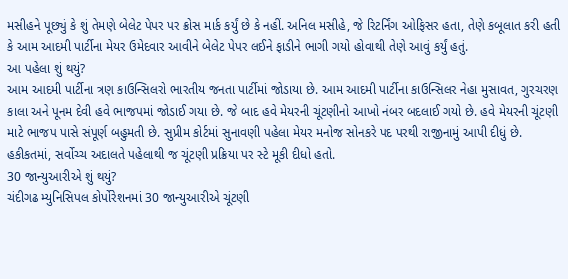મસીહને પૂછ્યું કે શું તેમણે બેલેટ પેપર પર ક્રોસ માર્ક કર્યું છે કે નહીં. અનિલ મસીહે, જે રિટર્નિંગ ઓફિસર હતા, તેણે કબૂલાત કરી હતી કે આમ આદમી પાર્ટીના મેયર ઉમેદવાર આવીને બેલેટ પેપર લઈને ફાડીને ભાગી ગયો હોવાથી તેણે આવું કર્યું હતું.
આ પહેલા શું થયું?
આમ આદમી પાર્ટીના ત્રણ કાઉન્સિલરો ભારતીય જનતા પાર્ટીમાં જોડાયા છે. આમ આદમી પાર્ટીના કાઉન્સિલર નેહા મુસાવત, ગુરચરણ કાલા અને પૂનમ દેવી હવે ભાજપમાં જોડાઈ ગયા છે. જે બાદ હવે મેયરની ચૂંટણીનો આખો નંબર બદલાઈ ગયો છે. હવે મેયરની ચૂંટણી માટે ભાજપ પાસે સંપૂર્ણ બહુમતી છે. સુપ્રીમ કોર્ટમાં સુનાવણી પહેલા મેયર મનોજ સોનકરે પદ પરથી રાજીનામું આપી દીધું છે. હકીકતમાં, સર્વોચ્ચ અદાલતે પહેલાથી જ ચૂંટણી પ્રક્રિયા પર સ્ટે મૂકી દીધો હતો.
30 જાન્યુઆરીએ શું થયું?
ચંદીગઢ મ્યુનિસિપલ કોર્પોરેશનમાં 30 જાન્યુઆરીએ ચૂંટણી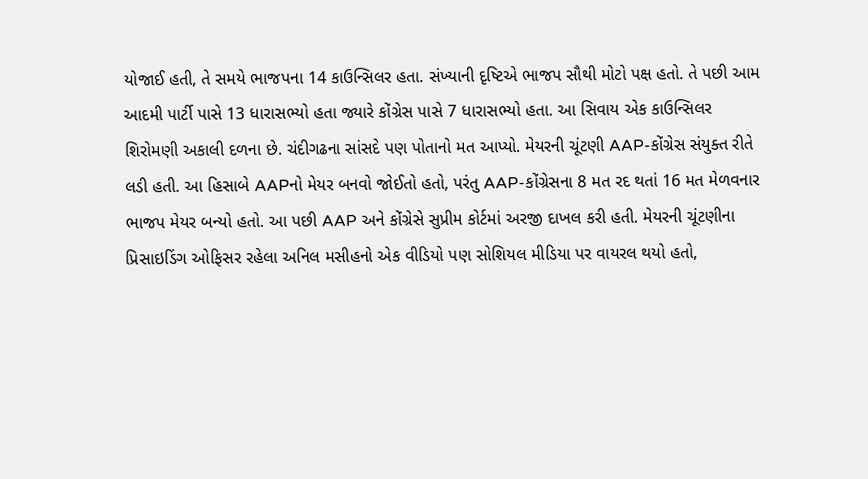યોજાઈ હતી, તે સમયે ભાજપના 14 કાઉન્સિલર હતા. સંખ્યાની દૃષ્ટિએ ભાજપ સૌથી મોટો પક્ષ હતો. તે પછી આમ આદમી પાર્ટી પાસે 13 ધારાસભ્યો હતા જ્યારે કોંગ્રેસ પાસે 7 ધારાસભ્યો હતા. આ સિવાય એક કાઉન્સિલર શિરોમણી અકાલી દળના છે. ચંદીગઢના સાંસદે પણ પોતાનો મત આપ્યો. મેયરની ચૂંટણી AAP-કોંગ્રેસ સંયુક્ત રીતે લડી હતી. આ હિસાબે AAPનો મેયર બનવો જોઈતો હતો, પરંતુ AAP-કોંગ્રેસના 8 મત રદ થતાં 16 મત મેળવનાર ભાજપ મેયર બન્યો હતો. આ પછી AAP અને કોંગ્રેસે સુપ્રીમ કોર્ટમાં અરજી દાખલ કરી હતી. મેયરની ચૂંટણીના પ્રિસાઇડિંગ ઓફિસર રહેલા અનિલ મસીહનો એક વીડિયો પણ સોશિયલ મીડિયા પર વાયરલ થયો હતો,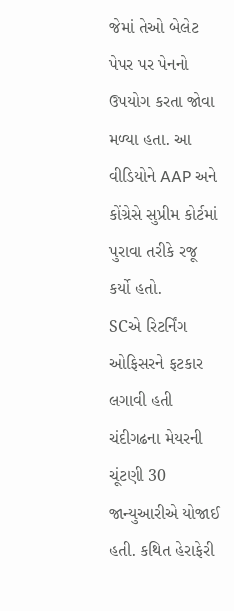જેમાં તેઓ બેલેટ પેપર પર પેનનો ઉપયોગ કરતા જોવા મળ્યા હતા. આ વીડિયોને AAP અને કોંગ્રેસે સુપ્રીમ કોર્ટમાં પુરાવા તરીકે રજૂ કર્યો હતો.
SCએ રિટર્નિંગ ઓફિસરને ફટકાર લગાવી હતી
ચંદીગઢના મેયરની ચૂંટણી 30 જાન્યુઆરીએ યોજાઈ હતી. કથિત હેરાફેરી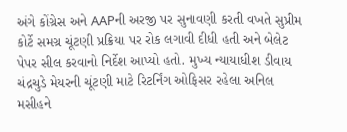અંગે કોંગ્રેસ અને AAPની અરજી પર સુનાવણી કરતી વખતે સુપ્રીમ કોર્ટે સમગ્ર ચૂંટણી પ્રક્રિયા પર રોક લગાવી દીધી હતી અને બેલેટ પેપર સીલ કરવાનો નિર્દેશ આપ્યો હતો. મુખ્ય ન્યાયાધીશ ડીવાય ચંદ્રચુડે મેયરની ચૂંટણી માટે રિટર્નિંગ ઓફિસર રહેલા અનિલ મસીહને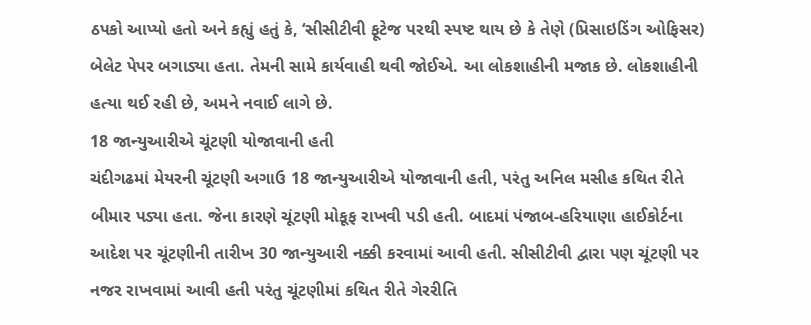ઠપકો આપ્યો હતો અને કહ્યું હતું કે, ‘સીસીટીવી ફૂટેજ પરથી સ્પષ્ટ થાય છે કે તેણે (પ્રિસાઇડિંગ ઓફિસર) બેલેટ પેપર બગાડ્યા હતા. તેમની સામે કાર્યવાહી થવી જોઈએ. આ લોકશાહીની મજાક છે. લોકશાહીની હત્યા થઈ રહી છે, અમને નવાઈ લાગે છે.
18 જાન્યુઆરીએ ચૂંટણી યોજાવાની હતી
ચંદીગઢમાં મેયરની ચૂંટણી અગાઉ 18 જાન્યુઆરીએ યોજાવાની હતી, પરંતુ અનિલ મસીહ કથિત રીતે બીમાર પડ્યા હતા. જેના કારણે ચૂંટણી મોકૂફ રાખવી પડી હતી. બાદમાં પંજાબ-હરિયાણા હાઈકોર્ટના આદેશ પર ચૂંટણીની તારીખ 30 જાન્યુઆરી નક્કી કરવામાં આવી હતી. સીસીટીવી દ્વારા પણ ચૂંટણી પર નજર રાખવામાં આવી હતી પરંતુ ચૂંટણીમાં કથિત રીતે ગેરરીતિ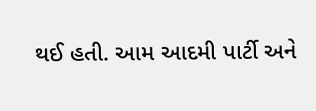થઈ હતી. આમ આદમી પાર્ટી અને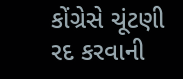કોંગ્રેસે ચૂંટણી રદ કરવાની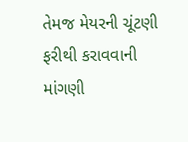તેમજ મેયરની ચૂંટણી ફરીથી કરાવવાની માંગણી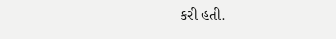કરી હતી.